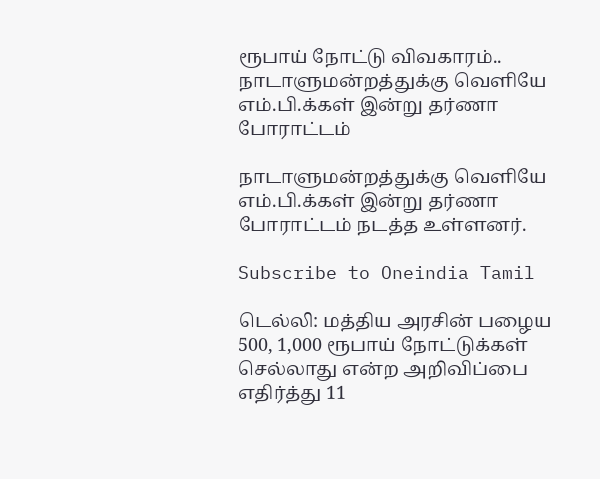ரூபாய் நோட்டு விவகாரம்.. நாடாளுமன்றத்துக்கு வெளியே எம்.பி.க்கள் இன்று தர்ணா போராட்டம்

நாடாளுமன்றத்துக்கு வெளியே எம்.பி.க்கள் இன்று தர்ணா போராட்டம் நடத்த உள்ளனர்.

Subscribe to Oneindia Tamil

டெல்லி: மத்திய அரசின் பழைய 500, 1,000 ரூபாய் நோட்டுக்கள் செல்லாது என்ற அறிவிப்பை எதிர்த்து 11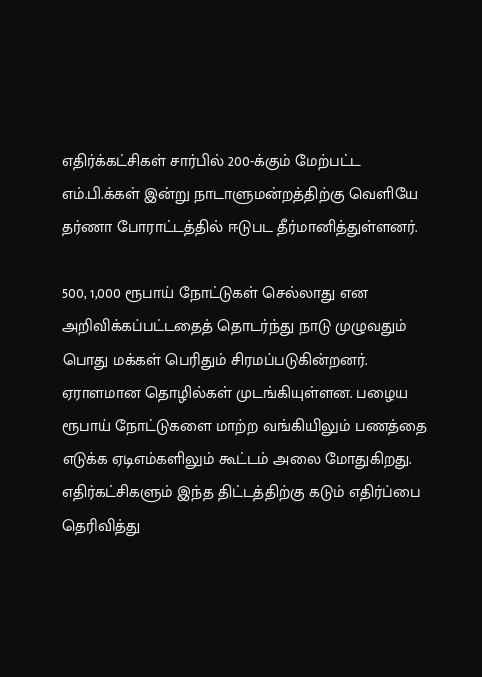எதிர்க்கட்சிகள் சார்பில் 200-க்கும் மேற்பட்ட எம்.பி.க்கள் இன்று நாடாளுமன்றத்திற்கு வெளியே தர்ணா போராட்டத்தில் ஈடுபட தீர்மானித்துள்ளனர்.

500, 1,000 ரூபாய் நோட்டுகள் செல்லாது என அறிவிக்கப்பட்டதைத் தொடர்ந்து நாடு முழுவதும் பொது மக்கள் பெரிதும் சிரமப்படுகின்றனர். ஏராளமான தொழில்கள் முடங்கியுள்ளன. பழைய ரூபாய் நோட்டுகளை மாற்ற வங்கியிலும் பணத்தை எடுக்க ஏடிஎம்களிலும் கூட்டம் அலை மோதுகிறது. எதிர்கட்சிகளும் இந்த திட்டத்திற்கு கடும் எதிர்ப்பை தெரிவித்து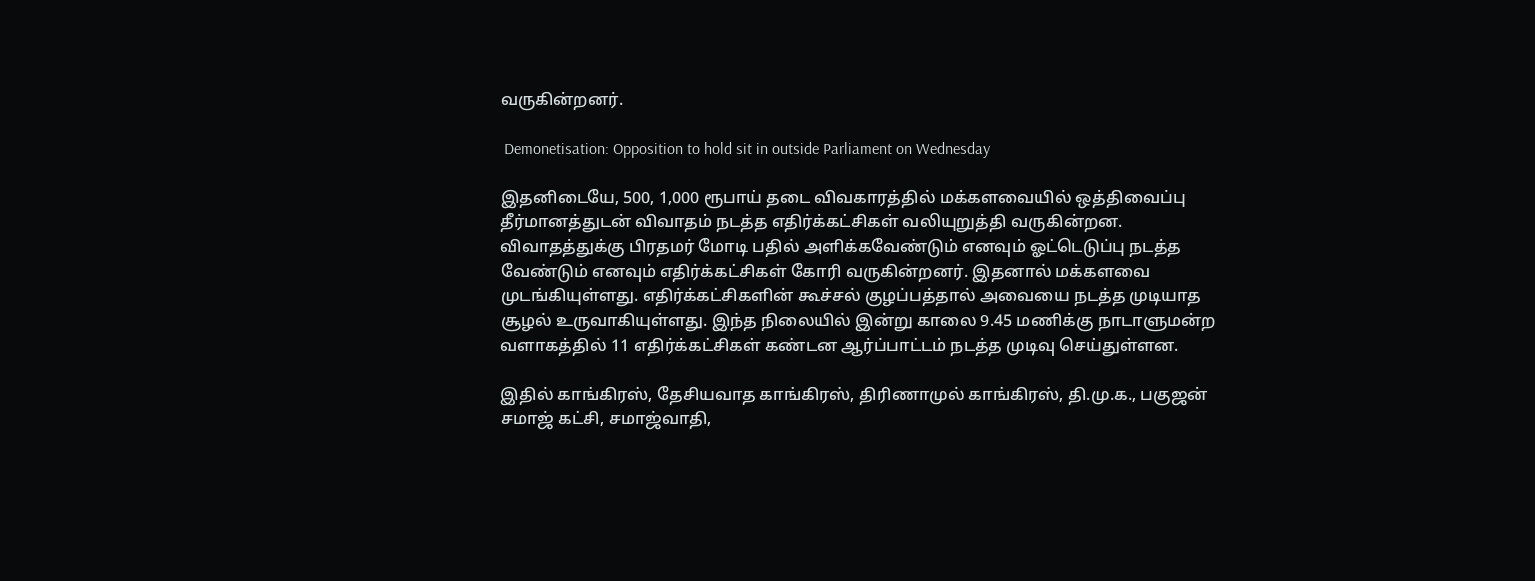வருகின்றனர்.

 Demonetisation: Opposition to hold sit in outside Parliament on Wednesday

இதனிடையே, 500, 1,000 ரூபாய் தடை விவகாரத்தில் மக்களவையில் ஒத்திவைப்பு தீர்மானத்துடன் விவாதம் நடத்த எதிர்க்கட்சிகள் வலியுறுத்தி வருகின்றன. விவாதத்துக்கு பிரதமர் மோடி பதில் அளிக்கவேண்டும் எனவும் ஓட்டெடுப்பு நடத்த வேண்டும் எனவும் எதிர்க்கட்சிகள் கோரி வருகின்றனர். இதனால் மக்களவை முடங்கியுள்ளது. எதிர்க்கட்சிகளின் கூச்சல் குழப்பத்தால் அவையை நடத்த முடியாத சூழல் உருவாகியுள்ளது. இந்த நிலையில் இன்று காலை 9.45 மணிக்கு நாடாளுமன்ற வளாகத்தில் 11 எதிர்க்கட்சிகள் கண்டன ஆர்ப்பாட்டம் நடத்த முடிவு செய்துள்ளன.

இதில் காங்கிரஸ், தேசியவாத காங்கிரஸ், திரிணாமுல் காங்கிரஸ், தி.மு.க., பகுஜன் சமாஜ் கட்சி, சமாஜ்வாதி,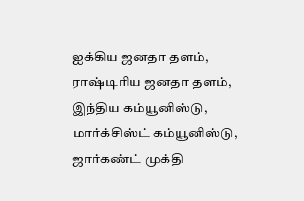ஐக்கிய ஜனதா தளம், ராஷ்டிரிய ஜனதா தளம், இந்திய கம்யூனிஸ்டு, மார்க்சிஸ்ட் கம்யூனிஸ்டு, ஜார்கண்ட் முக்தி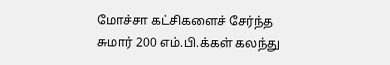மோச்சா கட்சிகளைச் சேர்ந்த சுமார் 200 எம்.பி.க்கள் கலந்து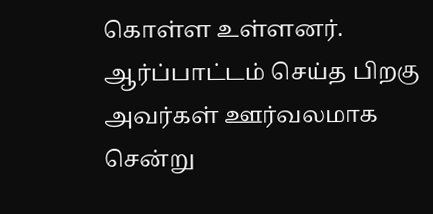கொள்ள உள்ளனர். ஆர்ப்பாட்டம் செய்த பிறகு அவர்கள் ஊர்வலமாக சென்று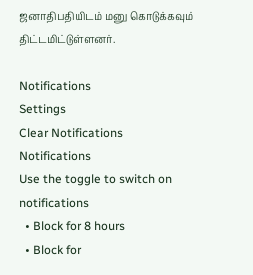ஜனாதிபதியிடம் மனு கொடுக்கவும் திட்டமிட்டுள்ளனர்.

Notifications
Settings
Clear Notifications
Notifications
Use the toggle to switch on notifications
  • Block for 8 hours
  • Block for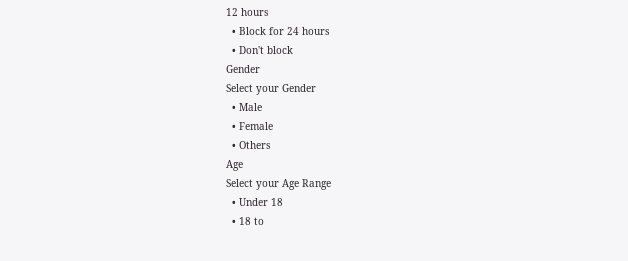12 hours
  • Block for 24 hours
  • Don't block
Gender
Select your Gender
  • Male
  • Female
  • Others
Age
Select your Age Range
  • Under 18
  • 18 to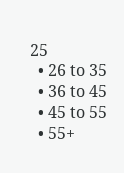25
  • 26 to 35
  • 36 to 45
  • 45 to 55
  • 55+